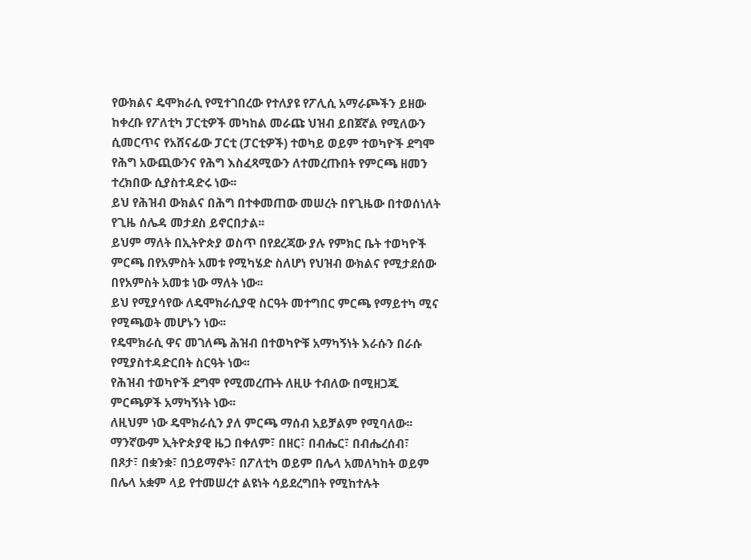የውክልና ዴሞክራሲ የሚተገበረው የተለያዩ የፖሊሲ አማራጮችን ይዘው ከቀረቡ የፖለቲካ ፓርቲዎች መካከል መራጩ ህዝብ ይበጀኛል የሚለውን ሲመርጥና የአሸናፊው ፓርቲ (ፓርቲዎች) ተወካይ ወይም ተወካዮች ደግሞ የሕግ አውጪውንና የሕግ እስፈጻሚውን ለተመረጡበት የምርጫ ዘመን ተረክበው ሲያስተዳድሩ ነው፡፡
ይህ የሕዝብ ውክልና በሕግ በተቀመጠው መሠረት በየጊዜው በተወሰነለት የጊዜ ሰሌዳ መታደስ ይኖርበታል፡፡
ይህም ማለት በኢትዮጵያ ወስጥ በየደረጃው ያሉ የምክር ቤት ተወካዮች ምርጫ በየአምስት አመቱ የሚካሄድ ስለሆነ የህዝብ ውክልና የሚታደሰው በየአምስት አመቱ ነው ማለት ነው፡፡
ይህ የሚያሳየው ለዴሞክራሲያዊ ስርዓት መተግበር ምርጫ የማይተካ ሚና የሚጫወት መሆኑን ነው፡፡
የዴሞክራሲ ዋና መገለጫ ሕዝብ በተወካዮቹ አማካኝነት እራሱን በራሱ የሚያስተዳድርበት ስርዓት ነው፡፡
የሕዝብ ተወካዮች ደግሞ የሚመረጡት ለዚሁ ተብለው በሚዘጋጁ ምርጫዎች አማካኝነት ነው፡፡
ለዚህም ነው ዴሞክራሲን ያለ ምርጫ ማሰብ አይቻልም የሚባለው፡፡
ማንኛውም ኢትዮጵያዊ ዜጋ በቀለም፣ በዘር፣ በብሔር፣ በብሔረሰብ፣ በጾታ፣ በቋንቋ፣ በኃይማኖት፣ በፖለቲካ ወይም በሌላ አመለካከት ወይም በሌላ አቋም ላይ የተመሠረተ ልዩነት ሳይደረግበት የሚከተሉት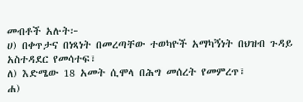መብቶች አሉት፦
ሀ) በቀጥታና በነጻነት በመረጣቸው ተወካዮች አማካኝነት በህዝብ ጉዳይ አስተዳደር የመሳተፍ፣
ለ) እድሜው 18 አመት ሲሞላ በሕግ መሰረት የመምረጥ፣
ሐ)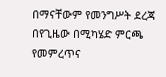በማናቸውም የመንግሥት ደረጃ በየጊዜው በሚካሄድ ምርጫ የመምረጥና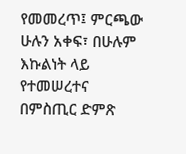የመመረጥ፤ ምርጫው ሁሉን አቀፍ፣ በሁሉም እኩልነት ላይ የተመሠረተና በምስጢር ድምጽ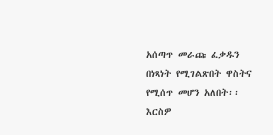አሰጣጥ መራጩ ፈቃዱን በነጻነት የሚገልጽበት ዋስትና የሚሰጥ መሆን አለበት፡፡
እርስዎ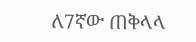ለ7ኛው ጠቅላላ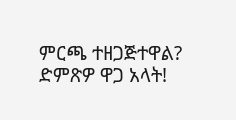ምርጫ ተዘጋጅተዋል?
ድምጽዎ ዋጋ አላት!